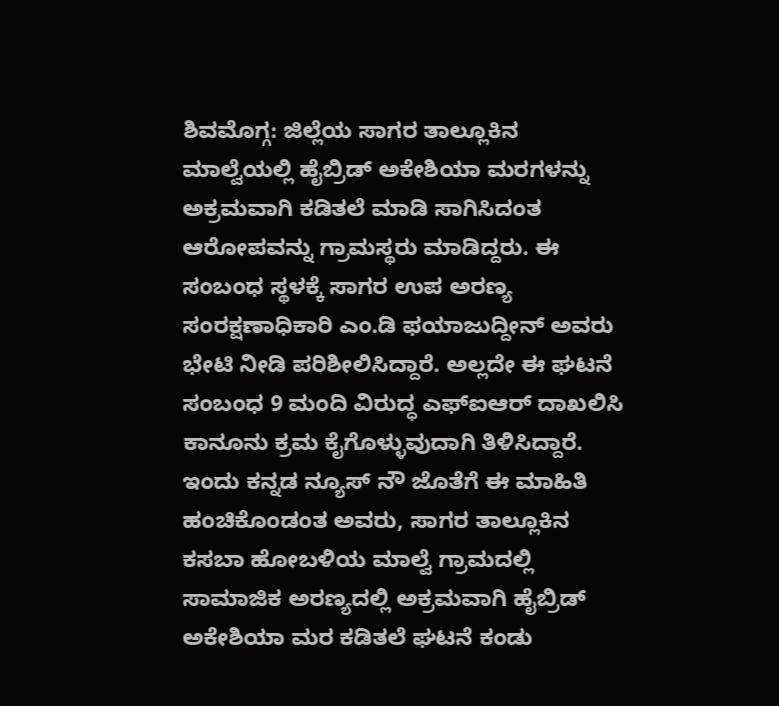ಶಿವಮೊಗ್ಗ: ಜಿಲ್ಲೆಯ ಸಾಗರ ತಾಲ್ಲೂಕಿನ ಮಾಲ್ವೆಯಲ್ಲಿ ಹೈಬ್ರಿಡ್ ಅಕೇಶಿಯಾ ಮರಗಳನ್ನು ಅಕ್ರಮವಾಗಿ ಕಡಿತಲೆ ಮಾಡಿ ಸಾಗಿಸಿದಂತ ಆರೋಪವನ್ನು ಗ್ರಾಮಸ್ಥರು ಮಾಡಿದ್ದರು. ಈ ಸಂಬಂಧ ಸ್ಥಳಕ್ಕೆ ಸಾಗರ ಉಪ ಅರಣ್ಯ ಸಂರಕ್ಷಣಾಧಿಕಾರಿ ಎಂ.ಡಿ ಫಯಾಜುದ್ದೀನ್ ಅವರು ಭೇಟಿ ನೀಡಿ ಪರಿಶೀಲಿಸಿದ್ದಾರೆ. ಅಲ್ಲದೇ ಈ ಘಟನೆ ಸಂಬಂಧ 9 ಮಂದಿ ವಿರುದ್ಧ ಎಫ್ಐಆರ್ ದಾಖಲಿಸಿ ಕಾನೂನು ಕ್ರಮ ಕೈಗೊಳ್ಳುವುದಾಗಿ ತಿಳಿಸಿದ್ದಾರೆ.
ಇಂದು ಕನ್ನಡ ನ್ಯೂಸ್ ನೌ ಜೊತೆಗೆ ಈ ಮಾಹಿತಿ ಹಂಚಿಕೊಂಡಂತ ಅವರು, ಸಾಗರ ತಾಲ್ಲೂಕಿನ ಕಸಬಾ ಹೋಬಳಿಯ ಮಾಲ್ವೆ ಗ್ರಾಮದಲ್ಲಿ ಸಾಮಾಜಿಕ ಅರಣ್ಯದಲ್ಲಿ ಅಕ್ರಮವಾಗಿ ಹೈಬ್ರಿಡ್ ಅಕೇಶಿಯಾ ಮರ ಕಡಿತಲೆ ಘಟನೆ ಕಂಡು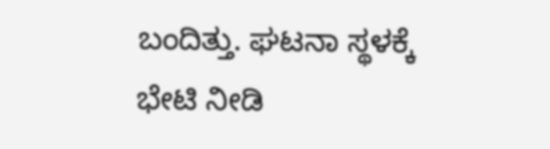ಬಂದಿತ್ತು. ಘಟನಾ ಸ್ಥಳಕ್ಕೆ ಭೇಟಿ ನೀಡಿ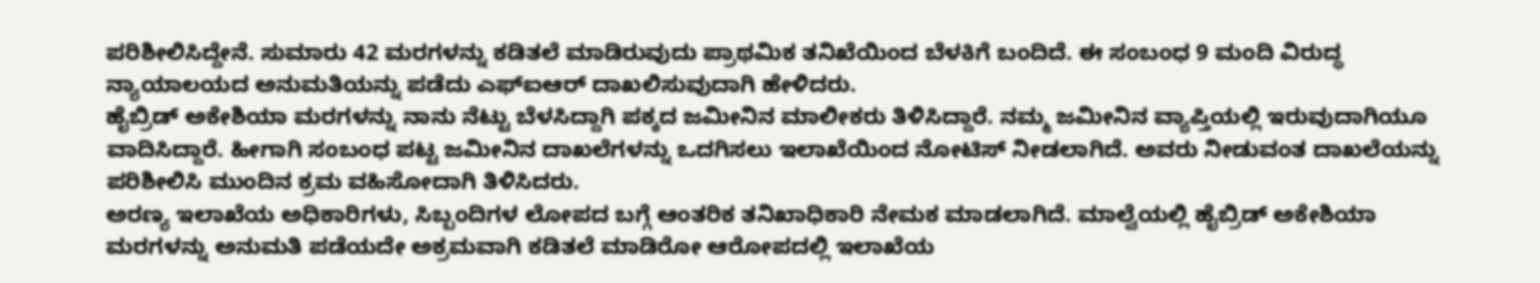ಪರಿಶೀಲಿಸಿದ್ದೇನೆ. ಸುಮಾರು 42 ಮರಗಳನ್ನು ಕಡಿತಲೆ ಮಾಡಿರುವುದು ಪ್ರಾಥಮಿಕ ತನಿಖೆಯಿಂದ ಬೆಳಕಿಗೆ ಬಂದಿದೆ. ಈ ಸಂಬಂಧ 9 ಮಂದಿ ವಿರುದ್ಧ ನ್ಯಾಯಾಲಯದ ಅನುಮತಿಯನ್ನು ಪಡೆದು ಎಫ್ಐಆರ್ ದಾಖಲಿಸುವುದಾಗಿ ಹೇಳಿದರು.
ಹೈಬ್ರಿಡ್ ಅಕೇಶಿಯಾ ಮರಗಳನ್ನು ನಾನು ನೆಟ್ಟು ಬೆಳಸಿದ್ದಾಗಿ ಪಕ್ಕದ ಜಮೀನಿನ ಮಾಲೀಕರು ತಿಳಿಸಿದ್ದಾರೆ. ನಮ್ಮ ಜಮೀನಿನ ವ್ಯಾಪ್ತಿಯಲ್ಲಿ ಇರುವುದಾಗಿಯೂ ವಾದಿಸಿದ್ದಾರೆ. ಹೀಗಾಗಿ ಸಂಬಂಧ ಪಟ್ಟ ಜಮೀನಿನ ದಾಖಲೆಗಳನ್ನು ಒದಗಿಸಲು ಇಲಾಖೆಯಿಂದ ನೋಟಿಸ್ ನೀಡಲಾಗಿದೆ. ಅವರು ನೀಡುವಂತ ದಾಖಲೆಯನ್ನು ಪರಿಶೀಲಿಸಿ ಮುಂದಿನ ಕ್ರಮ ವಹಿಸೋದಾಗಿ ತಿಳಿಸಿದರು.
ಅರಣ್ಯ ಇಲಾಖೆಯ ಅಧಿಕಾರಿಗಳು, ಸಿಬ್ಬಂದಿಗಳ ಲೋಪದ ಬಗ್ಗೆ ಆಂತರಿಕ ತನಿಖಾಧಿಕಾರಿ ನೇಮಕ ಮಾಡಲಾಗಿದೆ. ಮಾಲ್ವೆಯಲ್ಲಿ ಹೈಬ್ರಿಡ್ ಅಕೇಶಿಯಾ ಮರಗಳನ್ನು ಅನುಮತಿ ಪಡೆಯದೇ ಅಕ್ರಮವಾಗಿ ಕಡಿತಲೆ ಮಾಡಿರೋ ಆರೋಪದಲ್ಲಿ ಇಲಾಖೆಯ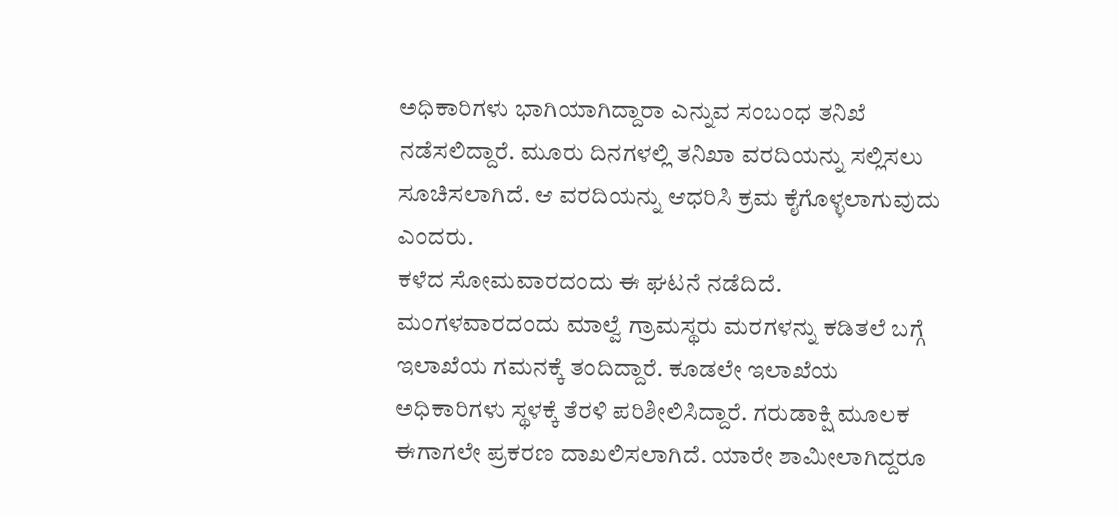ಅಧಿಕಾರಿಗಳು ಭಾಗಿಯಾಗಿದ್ದಾರಾ ಎನ್ನುವ ಸಂಬಂಧ ತನಿಖೆ ನಡೆಸಲಿದ್ದಾರೆ. ಮೂರು ದಿನಗಳಲ್ಲಿ ತನಿಖಾ ವರದಿಯನ್ನು ಸಲ್ಲಿಸಲು ಸೂಚಿಸಲಾಗಿದೆ. ಆ ವರದಿಯನ್ನು ಆಧರಿಸಿ ಕ್ರಮ ಕೈಗೊಳ್ಳಲಾಗುವುದು ಎಂದರು.
ಕಳೆದ ಸೋಮವಾರದಂದು ಈ ಘಟನೆ ನಡೆದಿದೆ. ಮಂಗಳವಾರದಂದು ಮಾಲ್ವೆ ಗ್ರಾಮಸ್ಥರು ಮರಗಳನ್ನು ಕಡಿತಲೆ ಬಗ್ಗೆ ಇಲಾಖೆಯ ಗಮನಕ್ಕೆ ತಂದಿದ್ದಾರೆ. ಕೂಡಲೇ ಇಲಾಖೆಯ ಅಧಿಕಾರಿಗಳು ಸ್ಥಳಕ್ಕೆ ತೆರಳಿ ಪರಿಶೀಲಿಸಿದ್ದಾರೆ. ಗರುಡಾಕ್ಷಿ ಮೂಲಕ ಈಗಾಗಲೇ ಪ್ರಕರಣ ದಾಖಲಿಸಲಾಗಿದೆ. ಯಾರೇ ಶಾಮೀಲಾಗಿದ್ದರೂ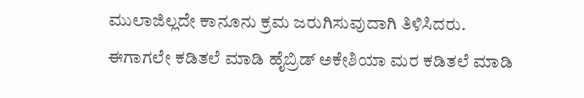ಮುಲಾಜಿಲ್ಲದೇ ಕಾನೂನು ಕ್ರಮ ಜರುಗಿಸುವುದಾಗಿ ತಿಳಿಸಿದರು.
ಈಗಾಗಲೇ ಕಡಿತಲೆ ಮಾಡಿ ಹೈಬ್ರಿಡ್ ಅಕೇಶಿಯಾ ಮರ ಕಡಿತಲೆ ಮಾಡಿ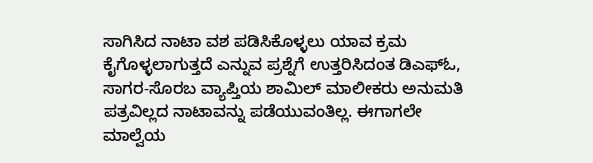ಸಾಗಿಸಿದ ನಾಟಾ ವಶ ಪಡಿಸಿಕೊಳ್ಳಲು ಯಾವ ಕ್ರಮ ಕೈಗೊಳ್ಳಲಾಗುತ್ತದೆ ಎನ್ನುವ ಪ್ರಶ್ನೆಗೆ ಉತ್ತರಿಸಿದಂತ ಡಿಎಫ್ಓ, ಸಾಗರ-ಸೊರಬ ವ್ಯಾಪ್ತಿಯ ಶಾಮಿಲ್ ಮಾಲೀಕರು ಅನುಮತಿ ಪತ್ರವಿಲ್ಲದ ನಾಟಾವನ್ನು ಪಡೆಯುವಂತಿಲ್ಲ. ಈಗಾಗಲೇ ಮಾಲ್ವೆಯ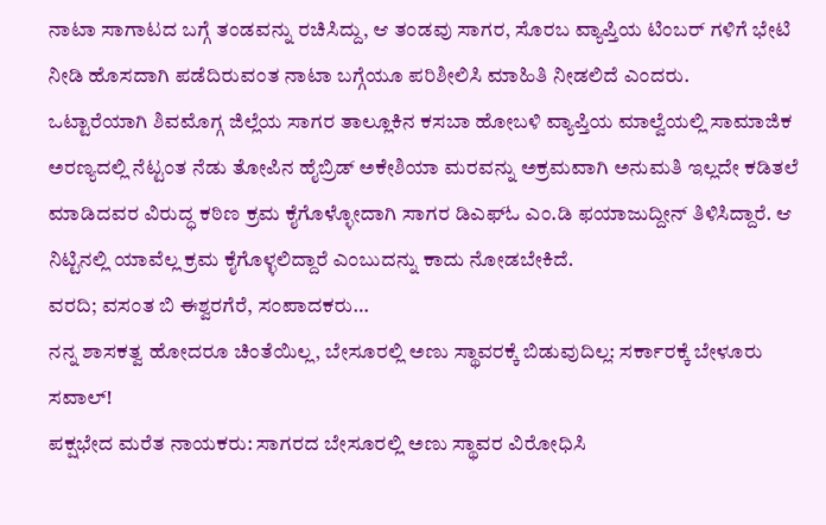ನಾಟಾ ಸಾಗಾಟದ ಬಗ್ಗೆ ತಂಡವನ್ನು ರಚಿಸಿದ್ದು, ಆ ತಂಡವು ಸಾಗರ, ಸೊರಬ ವ್ಯಾಪ್ತಿಯ ಟಿಂಬರ್ ಗಳಿಗೆ ಭೇಟಿ ನೀಡಿ ಹೊಸದಾಗಿ ಪಡೆದಿರುವಂತ ನಾಟಾ ಬಗ್ಗೆಯೂ ಪರಿಶೀಲಿಸಿ ಮಾಹಿತಿ ನೀಡಲಿದೆ ಎಂದರು.
ಒಟ್ಟಾರೆಯಾಗಿ ಶಿವಮೊಗ್ಗ ಜಿಲ್ಲೆಯ ಸಾಗರ ತಾಲ್ಲೂಕಿನ ಕಸಬಾ ಹೋಬಳಿ ವ್ಯಾಪ್ತಿಯ ಮಾಲ್ವೆಯಲ್ಲಿ ಸಾಮಾಜಿಕ ಅರಣ್ಯದಲ್ಲಿ ನೆಟ್ಟಂತ ನೆಡು ತೋಪಿನ ಹೈಬ್ರಿಡ್ ಅಕೇಶಿಯಾ ಮರವನ್ನು ಅಕ್ರಮವಾಗಿ ಅನುಮತಿ ಇಲ್ಲದೇ ಕಡಿತಲೆ ಮಾಡಿದವರ ವಿರುದ್ಧ ಕಠಿಣ ಕ್ರಮ ಕೈಗೊಳ್ಳೋದಾಗಿ ಸಾಗರ ಡಿಎಫ್ಓ ಎಂ.ಡಿ ಫಯಾಜುದ್ದೀನ್ ತಿಳಿಸಿದ್ದಾರೆ. ಆ ನಿಟ್ಟಿನಲ್ಲಿ ಯಾವೆಲ್ಲ ಕ್ರಮ ಕೈಗೊಳ್ಳಲಿದ್ದಾರೆ ಎಂಬುದನ್ನು ಕಾದು ನೋಡಬೇಕಿದೆ.
ವರದಿ; ವಸಂತ ಬಿ ಈಶ್ವರಗೆರೆ, ಸಂಪಾದಕರು…
ನನ್ನ ಶಾಸಕತ್ವ ಹೋದರೂ ಚಿಂತೆಯಿಲ್ಲ, ಬೇಸೂರಲ್ಲಿ ಅಣು ಸ್ಥಾವರಕ್ಕೆ ಬಿಡುವುದಿಲ್ಲ: ಸರ್ಕಾರಕ್ಕೆ ಬೇಳೂರು ಸವಾಲ್!
ಪಕ್ಷಭೇದ ಮರೆತ ನಾಯಕರು: ಸಾಗರದ ಬೇಸೂರಲ್ಲಿ ಅಣು ಸ್ಥಾವರ ವಿರೋಧಿಸಿ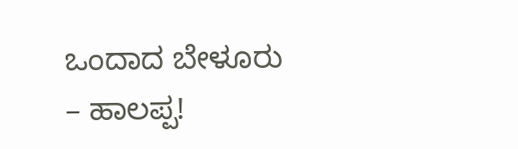ಒಂದಾದ ಬೇಳೂರು – ಹಾಲಪ್ಪ!